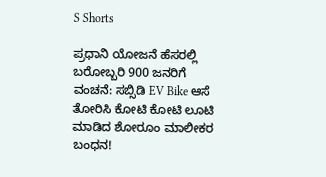S Shorts

ಪ್ರಧಾನಿ ಯೋಜನೆ ಹೆಸರಲ್ಲಿ ಬರೋಬ್ಬರಿ 900 ಜನರಿಗೆ ವಂಚನೆ: ಸಬ್ಸಿಡಿ EV Bike ಆಸೆ ತೋರಿಸಿ ಕೋಟಿ ಕೋಟಿ ಲೂಟಿ ಮಾಡಿದ ಶೋರೂಂ ಮಾಲೀಕರ ಬಂಧನ!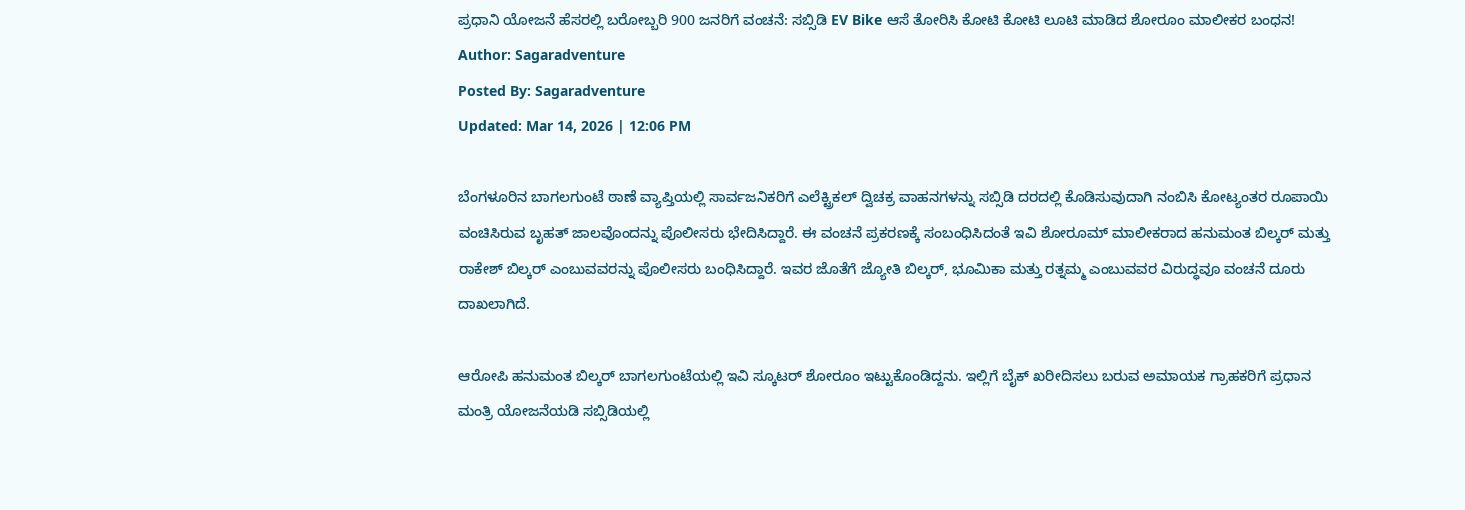ಪ್ರಧಾನಿ ಯೋಜನೆ ಹೆಸರಲ್ಲಿ ಬರೋಬ್ಬರಿ 900 ಜನರಿಗೆ ವಂಚನೆ: ಸಬ್ಸಿಡಿ EV Bike ಆಸೆ ತೋರಿಸಿ ಕೋಟಿ ಕೋಟಿ ಲೂಟಿ ಮಾಡಿದ ಶೋರೂಂ ಮಾಲೀಕರ ಬಂಧನ!
Author: Sagaradventure
Posted By: Sagaradventure
Updated: Mar 14, 2026 | 12:06 PM

ಬೆಂಗಳೂರಿನ ಬಾಗಲಗುಂಟೆ ಠಾಣೆ ವ್ಯಾಪ್ತಿಯಲ್ಲಿ ಸಾರ್ವಜನಿಕರಿಗೆ ಎಲೆಕ್ಟ್ರಿಕಲ್ ದ್ವಿಚಕ್ರ ವಾಹನಗಳನ್ನು ಸಬ್ಸಿಡಿ ದರದಲ್ಲಿ ಕೊಡಿಸುವುದಾಗಿ ನಂಬಿಸಿ ಕೋಟ್ಯಂತರ ರೂಪಾಯಿ ವಂಚಿಸಿರುವ ಬೃಹತ್ ಜಾಲವೊಂದನ್ನು ಪೊಲೀಸರು ಭೇದಿಸಿದ್ದಾರೆ. ಈ ವಂಚನೆ ಪ್ರಕರಣಕ್ಕೆ ಸಂಬಂಧಿಸಿದಂತೆ ಇವಿ ಶೋರೂಮ್ ಮಾಲೀಕರಾದ ಹನುಮಂತ ಬಿಲ್ಕರ್‌ ಮತ್ತು ರಾಕೇಶ್ ಬಿಲ್ಕರ್‌ ಎಂಬುವವರನ್ನು ಪೊಲೀಸರು ಬಂಧಿಸಿದ್ದಾರೆ. ಇವರ ಜೊತೆಗೆ ಜ್ಯೋತಿ ಬಿಲ್ಕರ್‌, ಭೂಮಿಕಾ ಮತ್ತು ರತ್ನಮ್ಮ ಎಂಬುವವರ ವಿರುದ್ಧವೂ ವಂಚನೆ ದೂರು ದಾಖಲಾಗಿದೆ.

ಆರೋಪಿ ಹನುಮಂತ ಬಿಲ್ಕರ್‌ ಬಾಗಲಗುಂಟೆಯಲ್ಲಿ ಇವಿ ಸ್ಕೂಟರ್‌ ಶೋರೂಂ ಇಟ್ಟುಕೊಂಡಿದ್ದನು. ಇಲ್ಲಿಗೆ ಬೈಕ್ ಖರೀದಿಸಲು ಬರುವ ಅಮಾಯಕ ಗ್ರಾಹಕರಿಗೆ ಪ್ರಧಾನ ಮಂತ್ರಿ ಯೋಜನೆಯಡಿ ಸಬ್ಸಿಡಿಯಲ್ಲಿ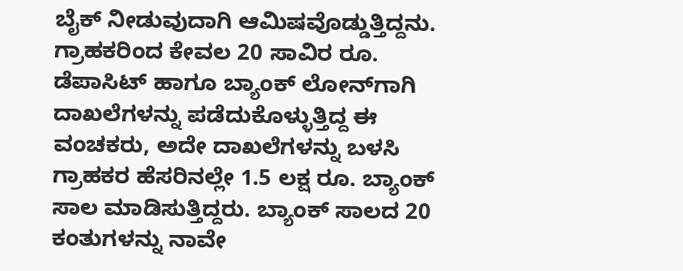ಬೈಕ್‌ ನೀಡುವುದಾಗಿ ಆಮಿಷವೊಡ್ಡುತ್ತಿದ್ದನು. ಗ್ರಾಹಕರಿಂದ ಕೇವಲ 20 ಸಾವಿರ ರೂ. ಡೆಪಾಸಿಟ್‌ ಹಾಗೂ ಬ್ಯಾಂಕ್ ಲೋನ್‌ಗಾಗಿ ದಾಖಲೆಗಳನ್ನು ಪಡೆದುಕೊಳ್ಳುತ್ತಿದ್ದ ಈ ವಂಚಕರು, ಅದೇ ದಾಖಲೆಗಳನ್ನು ಬಳಸಿ ಗ್ರಾಹಕರ ಹೆಸರಿನಲ್ಲೇ 1.5 ಲಕ್ಷ ರೂ. ಬ್ಯಾಂಕ್ ಸಾಲ ಮಾಡಿಸುತ್ತಿದ್ದರು. ಬ್ಯಾಂಕ್ ಸಾಲದ 20 ಕಂತುಗಳನ್ನು ನಾವೇ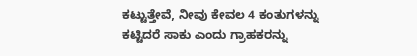ಕಟ್ಟುತ್ತೇವೆ, ನೀವು ಕೇವಲ 4 ಕಂತುಗಳನ್ನು ಕಟ್ಟಿದರೆ ಸಾಕು ಎಂದು ಗ್ರಾಹಕರನ್ನು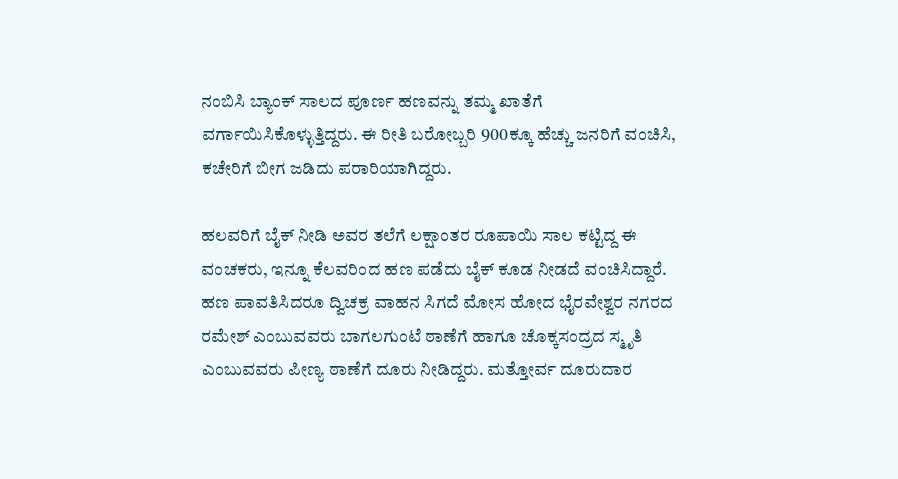ನಂಬಿಸಿ ಬ್ಯಾಂಕ್ ಸಾಲದ ಪೂರ್ಣ ಹಣವನ್ನು ತಮ್ಮ ಖಾತೆಗೆ ವರ್ಗಾಯಿಸಿಕೊಳ್ಳುತ್ತಿದ್ದರು. ಈ ರೀತಿ ಬರೋಬ್ಬರಿ 900ಕ್ಕೂ ಹೆಚ್ಚು ಜನರಿಗೆ ವಂಚಿಸಿ, ಕಚೇರಿಗೆ ಬೀಗ ಜಡಿದು ಪರಾರಿಯಾಗಿದ್ದರು.

ಹಲವರಿಗೆ ಬೈಕ್ ನೀಡಿ ಅವರ ತಲೆಗೆ ಲಕ್ಷಾಂತರ ರೂಪಾಯಿ ಸಾಲ ಕಟ್ಟಿದ್ದ ಈ ವಂಚಕರು, ಇನ್ನೂ ಕೆಲವರಿಂದ ಹಣ ಪಡೆದು ಬೈಕ್ ಕೂಡ ನೀಡದೆ ವಂಚಿಸಿದ್ದಾರೆ. ಹಣ ಪಾವತಿಸಿದರೂ ದ್ವಿಚಕ್ರ ವಾಹನ ಸಿಗದೆ ಮೋಸ ಹೋದ ಭೈರವೇಶ್ವರ ನಗರದ ರಮೇಶ್‌ ಎಂಬುವವರು ಬಾಗಲಗುಂಟೆ ಠಾಣೆಗೆ ಹಾಗೂ ಚೊಕ್ಕಸಂದ್ರದ ಸ್ಮೃತಿ ಎಂಬುವವರು ಪೀಣ್ಯ ಠಾಣೆಗೆ ದೂರು ನೀಡಿದ್ದರು. ಮತ್ತೋರ್ವ ದೂರುದಾರ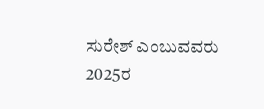ಸುರೇಶ್‌ ಎಂಬುವವರು 2025ರ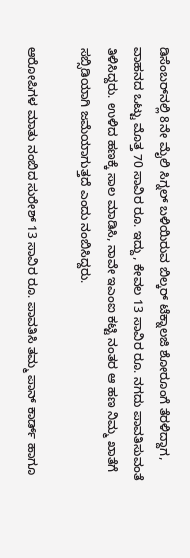ಡಿಸೆಂಬರ್‌ನಲ್ಲಿ 8ನೇ ಮೈಲಿ ಸಿಗ್ನಲ್‌ ಬಳಿಯಿರುವ ಬಿಲ್ಕರ್‌ ಟೆಕ್ನಾಲಜಿ ಶೋರೂಂಗೆ ತೆರಳಿದ್ದಾಗ, ವಾಹನದ ಒಟ್ಟು ಮೊತ್ತ 70 ಸಾವಿರ ರೂ. ಇದ್ದು, ಕೇವಲ 13 ಸಾವಿರ ರೂ. ನಗದು ಪಾವತಿಸುವಂತೆ ತಿಳಿಸಿದ್ದರು. ಉಳಿದ ಹಣಕ್ಕೆ ಸಾಲ ಮಾಡಿಸಿ, ನಾವೇ ಇಎಂಐ ಕಟ್ಟಿ ನಂತರ ಆ ಹಣ ನಿಮ್ಮ ಖಾತೆಗೆ ಸಬ್ಸಿಡಿಯಾಗಿ ಜಮೆಯಾಗುತ್ತದೆ ಎಂದು ನಂಬಿಸಿದ್ದರು.

ಆರೋಪಿಗಳ ಮಾತು ನಂಬಿದ ಸುರೇಶ್‌ 13 ಸಾವಿರ ರೂ. ಪಾವತಿಸಿ ತಮ್ಮ ಪಾನ್ ಕಾರ್ಡ್ ಹಾಗೂ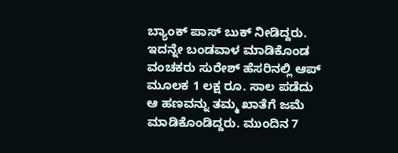ಬ್ಯಾಂಕ್ ಪಾಸ್ ಬುಕ್ ನೀಡಿದ್ದರು. ಇದನ್ನೇ ಬಂಡವಾಳ ಮಾಡಿಕೊಂಡ ವಂಚಕರು ಸುರೇಶ್ ಹೆಸರಿನಲ್ಲಿ ಆಪ್ ಮೂಲಕ 1 ಲಕ್ಷ ರೂ. ಸಾಲ ಪಡೆದು ಆ ಹಣವನ್ನು ತಮ್ಮ ಖಾತೆಗೆ ಜಮೆ ಮಾಡಿಕೊಂಡಿದ್ದರು. ಮುಂದಿನ 7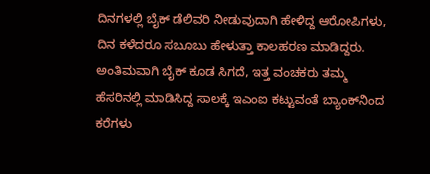ದಿನಗಳಲ್ಲಿ ಬೈಕ್ ಡೆಲಿವರಿ ನೀಡುವುದಾಗಿ ಹೇಳಿದ್ದ ಆರೋಪಿಗಳು, ದಿನ ಕಳೆದರೂ ಸಬೂಬು ಹೇಳುತ್ತಾ ಕಾಲಹರಣ ಮಾಡಿದ್ದರು. ಅಂತಿಮವಾಗಿ ಬೈಕ್ ಕೂಡ ಸಿಗದೆ, ಇತ್ತ ವಂಚಕರು ತಮ್ಮ ಹೆಸರಿನಲ್ಲಿ ಮಾಡಿಸಿದ್ದ ಸಾಲಕ್ಕೆ ಇಎಂಐ ಕಟ್ಟುವಂತೆ ಬ್ಯಾಂಕ್‌ನಿಂದ ಕರೆಗಳು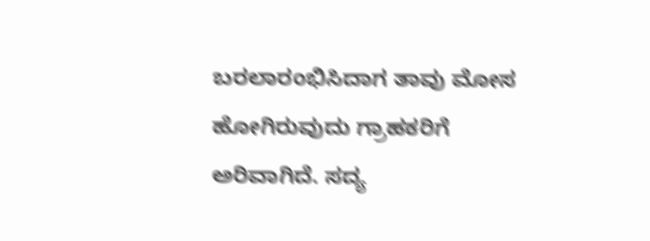ಬರಲಾರಂಭಿಸಿದಾಗ ತಾವು ಮೋಸ ಹೋಗಿರುವುದು ಗ್ರಾಹಕರಿಗೆ ಅರಿವಾಗಿದೆ. ಸದ್ಯ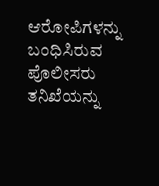ಆರೋಪಿಗಳನ್ನು ಬಂಧಿಸಿರುವ ಪೊಲೀಸರು ತನಿಖೆಯನ್ನು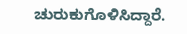ಚುರುಕುಗೊಳಿಸಿದ್ದಾರೆ.